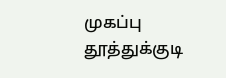முகப்பு
தூத்துக்குடி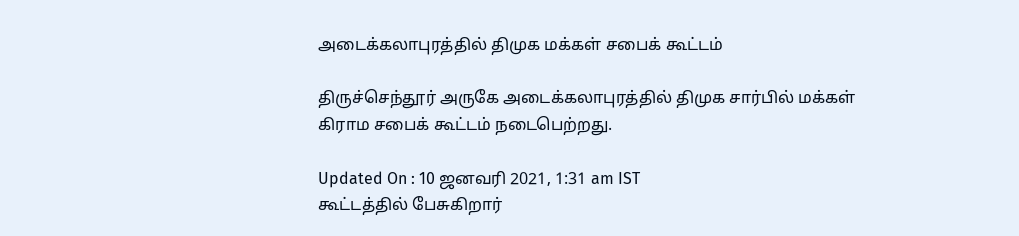அடைக்கலாபுரத்தில் திமுக மக்கள் சபைக் கூட்டம்

திருச்செந்தூர் அருகே அடைக்கலாபுரத்தில் திமுக சார்பில் மக்கள் கிராம சபைக் கூட்டம் நடைபெற்றது.

Updated On : 10 ஜனவரி 2021, 1:31 am IST
கூட்டத்தில் பேசுகிறார்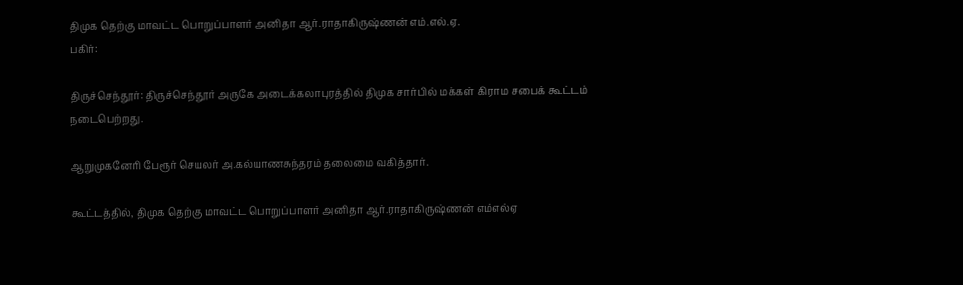திமுக தெற்கு மாவட்ட பொறுப்பாளர் அனிதா ஆர்.ராதாகிருஷ்ணன் எம்.எல்.ஏ.
பகிர்:

திருச்செந்தூர்: திருச்செந்தூர் அருகே அடைக்கலாபுரத்தில் திமுக சார்பில் மக்கள் கிராம சபைக் கூட்டம் நடைபெற்றது.

ஆறுமுகனேரி பேரூர் செயலர் அ.கல்யாணசுந்தரம் தலைமை வகித்தார்.

கூட்டத்தில், திமுக தெற்கு மாவட்ட பொறுப்பாளர் அனிதா ஆர்.ராதாகிருஷ்ணன் எம்எல்ஏ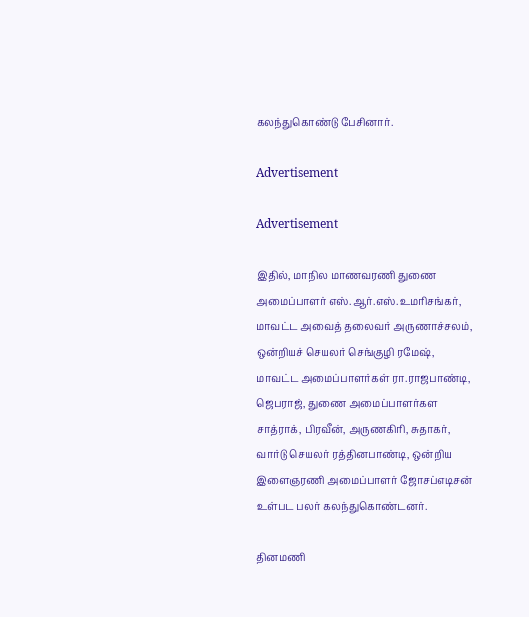கலந்துகொண்டு பேசினார்.

Advertisement

Advertisement

இதில், மாநில மாணவரணி துணை அமைப்பாளர் எஸ்.ஆர்.எஸ்.உமரிசங்கர், மாவட்ட அவைத் தலைவர் அருணாச்சலம், ஒன்றியச் செயலர் செங்குழி ரமேஷ், மாவட்ட அமைப்பாளர்கள் ரா.ராஜபாண்டி, ஜெபராஜ், துணை அமைப்பாளர்கள சாத்ராக், பிரவீன், அருணகிரி, சுதாகர், வார்டு செயலர் ரத்தினபாண்டி, ஒன்றிய இளைஞரணி அமைப்பாளர் ஜோசப்எடிசன் உள்பட பலர் கலந்துகொண்டனர்.

தினமணி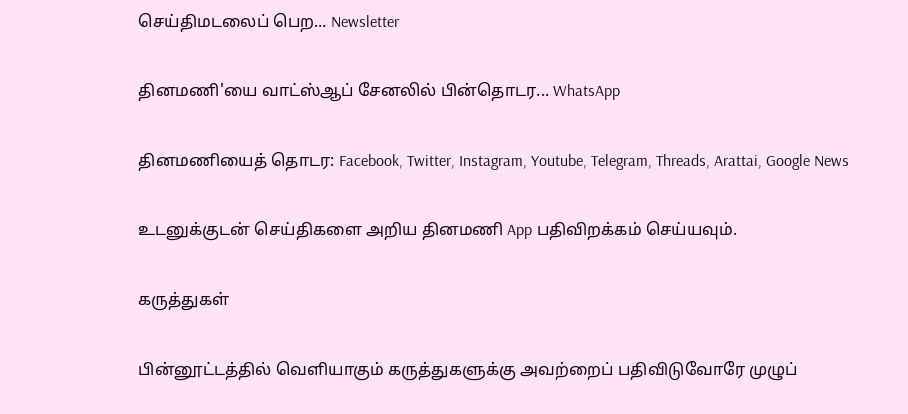செய்திமடலைப் பெற... Newsletter

தினமணி'யை வாட்ஸ்ஆப் சேனலில் பின்தொடர... WhatsApp

தினமணியைத் தொடர: Facebook, Twitter, Instagram, Youtube, Telegram, Threads, Arattai, Google News

உடனுக்குடன் செய்திகளை அறிய தினமணி App பதிவிறக்கம் செய்யவும்.

கருத்துகள்

பின்னூட்டத்தில் வெளியாகும் கருத்துகளுக்கு அவற்றைப் பதிவிடுவோரே முழுப்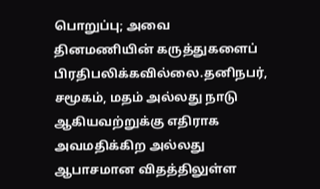பொறுப்பு; அவை தினமணியின் கருத்துகளைப் பிரதிபலிக்கவில்லை.தனிநபர், சமூகம், மதம் அல்லது நாடு ஆகியவற்றுக்கு எதிராக அவமதிக்கிற அல்லது ஆபாசமான விதத்திலுள்ள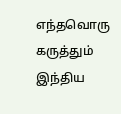எந்தவொரு கருத்தும் இந்திய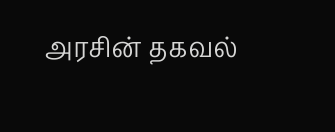அரசின் தகவல்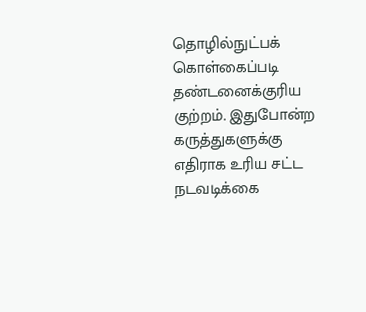தொழில்நுட்பக் கொள்கைப்படி தண்டனைக்குரிய குற்றம். இதுபோன்ற கருத்துகளுக்கு எதிராக உரிய சட்ட நடவடிக்கை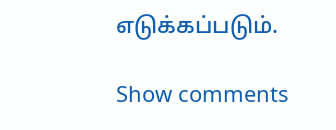எடுக்கப்படும்.

Show comments